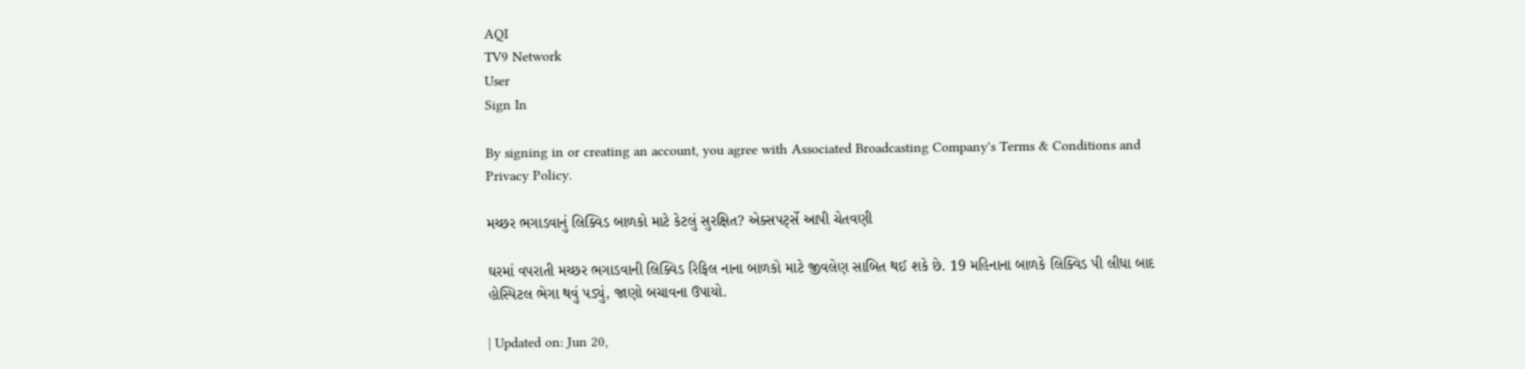AQI
TV9 Network
User
Sign In

By signing in or creating an account, you agree with Associated Broadcasting Company's Terms & Conditions and Privacy Policy.

મચ્છર ભગાડવાનું લિક્વિડ બાળકો માટે કેટલું સુરક્ષિત? એક્સપર્ટ્સે આપી ચેતવણી

ઘરમાં વપરાતી મચ્છર ભગાડવાની લિક્વિડ રિફિલ નાના બાળકો માટે જીવલેણ સાબિત થઈ શકે છે. 19 મહિનાના બાળકે લિક્વિડ પી લીધા બાદ હોસ્પિટલ ભેગા થવું પડ્યું, જાણો બચાવના ઉપાયો.

| Updated on: Jun 20,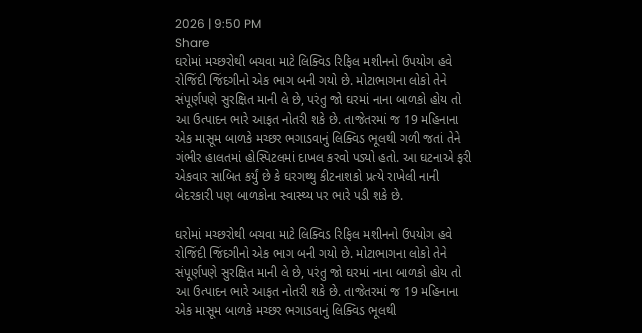2026 | 9:50 PM
Share
ઘરોમાં મચ્છરોથી બચવા માટે લિક્વિડ રિફિલ મશીનનો ઉપયોગ હવે રોજિંદી જિંદગીનો એક ભાગ બની ગયો છે. મોટાભાગના લોકો તેને સંપૂર્ણપણે સુરક્ષિત માની લે છે, પરંતુ જો ઘરમાં નાના બાળકો હોય તો આ ઉત્પાદન ભારે આફત નોતરી શકે છે. તાજેતરમાં જ 19 મહિનાના એક માસૂમ બાળકે મચ્છર ભગાડવાનું લિક્વિડ ભૂલથી ગળી જતાં તેને ગંભીર હાલતમાં હોસ્પિટલમાં દાખલ કરવો પડ્યો હતો. આ ઘટનાએ ફરી એકવાર સાબિત કર્યું છે કે ઘરગથ્થુ કીટનાશકો પ્રત્યે રાખેલી નાની બેદરકારી પણ બાળકોના સ્વાસ્થ્ય પર ભારે પડી શકે છે.

ઘરોમાં મચ્છરોથી બચવા માટે લિક્વિડ રિફિલ મશીનનો ઉપયોગ હવે રોજિંદી જિંદગીનો એક ભાગ બની ગયો છે. મોટાભાગના લોકો તેને સંપૂર્ણપણે સુરક્ષિત માની લે છે, પરંતુ જો ઘરમાં નાના બાળકો હોય તો આ ઉત્પાદન ભારે આફત નોતરી શકે છે. તાજેતરમાં જ 19 મહિનાના એક માસૂમ બાળકે મચ્છર ભગાડવાનું લિક્વિડ ભૂલથી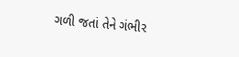ગળી જતાં તેને ગંભીર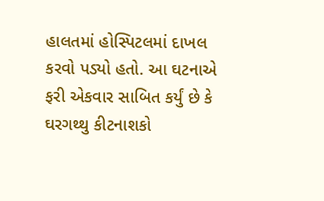હાલતમાં હોસ્પિટલમાં દાખલ કરવો પડ્યો હતો. આ ઘટનાએ ફરી એકવાર સાબિત કર્યું છે કે ઘરગથ્થુ કીટનાશકો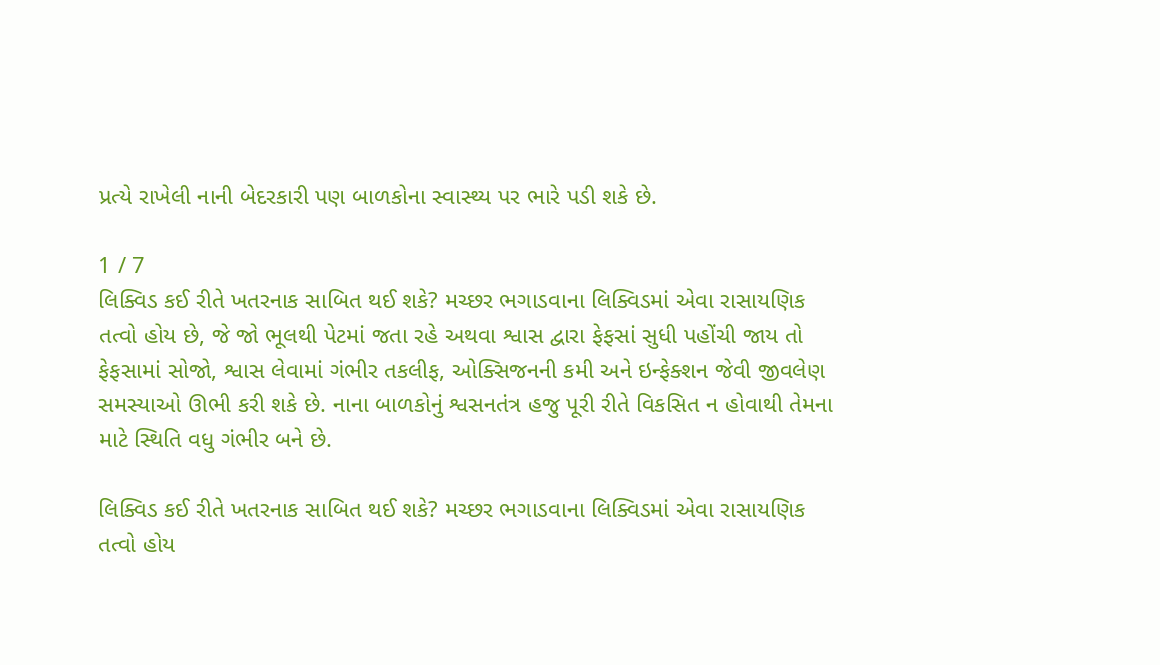પ્રત્યે રાખેલી નાની બેદરકારી પણ બાળકોના સ્વાસ્થ્ય પર ભારે પડી શકે છે.

1 / 7
લિક્વિડ કઈ રીતે ખતરનાક સાબિત થઈ શકે? મચ્છર ભગાડવાના લિક્વિડમાં એવા રાસાયણિક તત્વો હોય છે, જે જો ભૂલથી પેટમાં જતા રહે અથવા શ્વાસ દ્વારા ફેફસાં સુધી પહોંચી જાય તો ફેફસામાં સોજો, શ્વાસ લેવામાં ગંભીર તકલીફ, ઓક્સિજનની કમી અને ઇન્ફેક્શન જેવી જીવલેણ સમસ્યાઓ ઊભી કરી શકે છે. નાના બાળકોનું શ્વસનતંત્ર હજુ પૂરી રીતે વિકસિત ન હોવાથી તેમના માટે સ્થિતિ વધુ ગંભીર બને છે.

લિક્વિડ કઈ રીતે ખતરનાક સાબિત થઈ શકે? મચ્છર ભગાડવાના લિક્વિડમાં એવા રાસાયણિક તત્વો હોય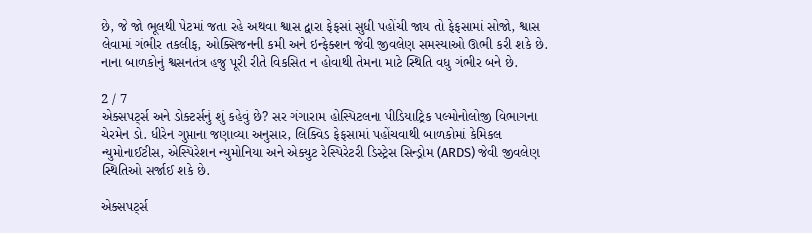છે, જે જો ભૂલથી પેટમાં જતા રહે અથવા શ્વાસ દ્વારા ફેફસાં સુધી પહોંચી જાય તો ફેફસામાં સોજો, શ્વાસ લેવામાં ગંભીર તકલીફ, ઓક્સિજનની કમી અને ઇન્ફેક્શન જેવી જીવલેણ સમસ્યાઓ ઊભી કરી શકે છે. નાના બાળકોનું શ્વસનતંત્ર હજુ પૂરી રીતે વિકસિત ન હોવાથી તેમના માટે સ્થિતિ વધુ ગંભીર બને છે.

2 / 7
એક્સપર્ટ્સ અને ડોક્ટર્સનું શું કહેવું છે? સર ગંગારામ હોસ્પિટલના પીડિયાટ્રિક પલ્મોનોલોજી વિભાગના ચેરમેન ડો. ધીરેન ગુપ્તાના જણાવ્યા અનુસાર, લિક્વિડ ફેફસામાં પહોંચવાથી બાળકોમાં કેમિકલ ન્યુમોનાઈટીસ, એસ્પિરેશન ન્યુમોનિયા અને એક્યુટ રેસ્પિરેટરી ડિસ્ટ્રેસ સિન્ડ્રોમ (ARDS) જેવી જીવલેણ સ્થિતિઓ સર્જાઈ શકે છે.

એક્સપર્ટ્સ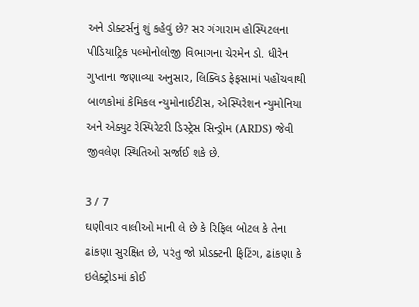અને ડોક્ટર્સનું શું કહેવું છે? સર ગંગારામ હોસ્પિટલના પીડિયાટ્રિક પલ્મોનોલોજી વિભાગના ચેરમેન ડો. ધીરેન ગુપ્તાના જણાવ્યા અનુસાર, લિક્વિડ ફેફસામાં પહોંચવાથી બાળકોમાં કેમિકલ ન્યુમોનાઈટીસ, એસ્પિરેશન ન્યુમોનિયા અને એક્યુટ રેસ્પિરેટરી ડિસ્ટ્રેસ સિન્ડ્રોમ (ARDS) જેવી જીવલેણ સ્થિતિઓ સર્જાઈ શકે છે.

3 / 7
ઘણીવાર વાલીઓ માની લે છે કે રિફિલ બોટલ કે તેના ઢાંકણા સુરક્ષિત છે, પરંતુ જો પ્રોડક્ટની ફિટિંગ, ઢાંકણા કે ઇલેક્ટ્રોડમાં કોઈ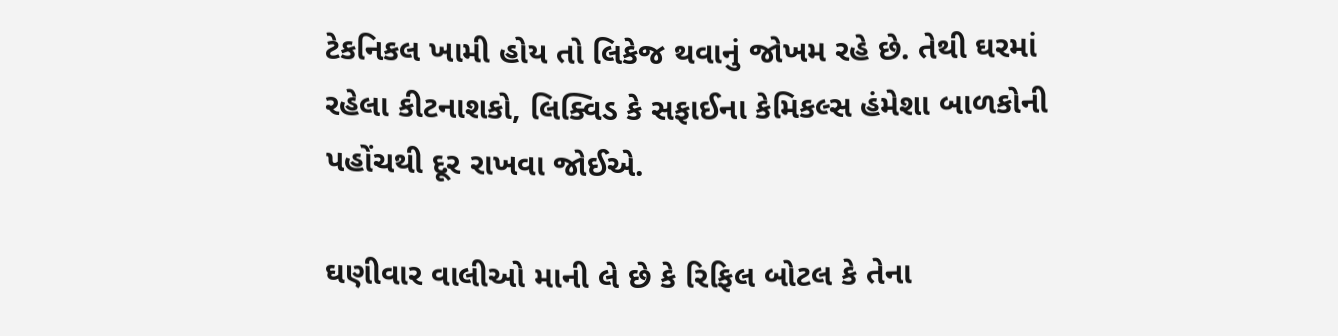ટેકનિકલ ખામી હોય તો લિકેજ થવાનું જોખમ રહે છે. તેથી ઘરમાં રહેલા કીટનાશકો, લિક્વિડ કે સફાઈના કેમિકલ્સ હંમેશા બાળકોની પહોંચથી દૂર રાખવા જોઈએ.

ઘણીવાર વાલીઓ માની લે છે કે રિફિલ બોટલ કે તેના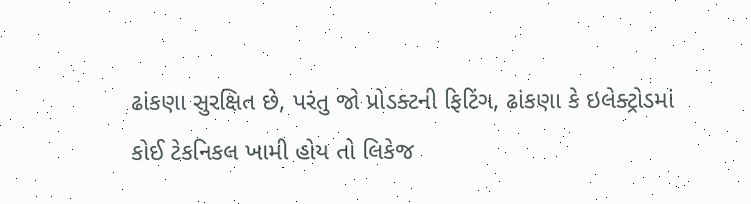ઢાંકણા સુરક્ષિત છે, પરંતુ જો પ્રોડક્ટની ફિટિંગ, ઢાંકણા કે ઇલેક્ટ્રોડમાં કોઈ ટેકનિકલ ખામી હોય તો લિકેજ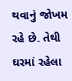થવાનું જોખમ રહે છે. તેથી ઘરમાં રહેલા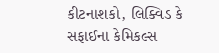કીટનાશકો, લિક્વિડ કે સફાઈના કેમિકલ્સ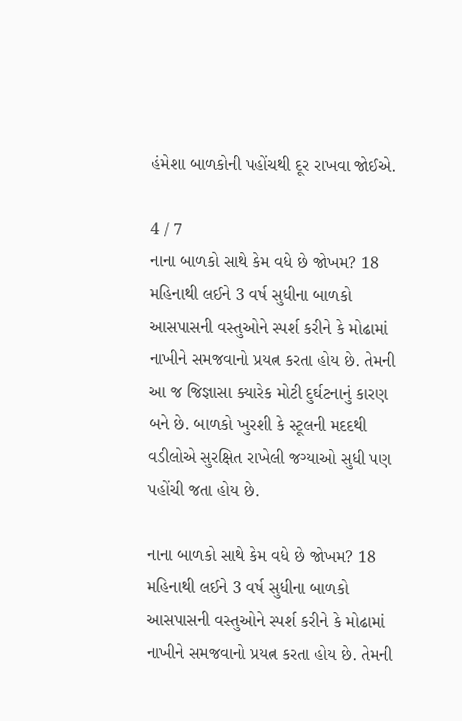હંમેશા બાળકોની પહોંચથી દૂર રાખવા જોઈએ.

4 / 7
નાના બાળકો સાથે કેમ વધે છે જોખમ? 18 મહિનાથી લઈને 3 વર્ષ સુધીના બાળકો આસપાસની વસ્તુઓને સ્પર્શ કરીને કે મોઢામાં નાખીને સમજવાનો પ્રયત્ન કરતા હોય છે. તેમની આ જ જિજ્ઞાસા ક્યારેક મોટી દુર્ઘટનાનું કારણ બને છે. બાળકો ખુરશી કે સ્ટૂલની મદદથી વડીલોએ સુરક્ષિત રાખેલી જગ્યાઓ સુધી પણ પહોંચી જતા હોય છે.

નાના બાળકો સાથે કેમ વધે છે જોખમ? 18 મહિનાથી લઈને 3 વર્ષ સુધીના બાળકો આસપાસની વસ્તુઓને સ્પર્શ કરીને કે મોઢામાં નાખીને સમજવાનો પ્રયત્ન કરતા હોય છે. તેમની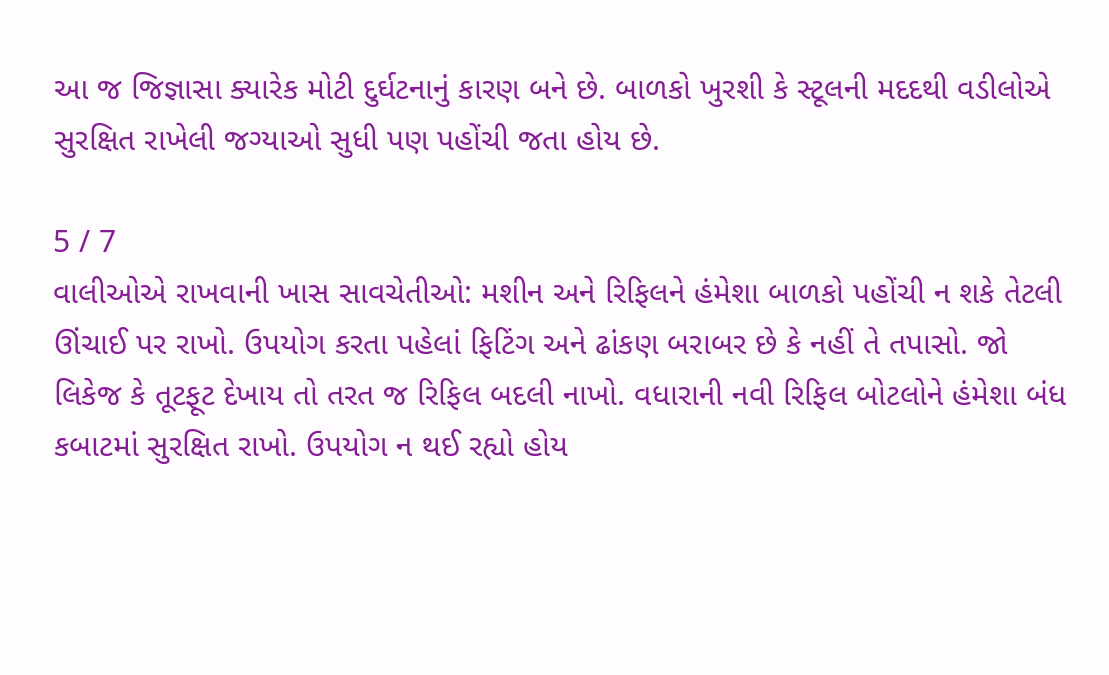આ જ જિજ્ઞાસા ક્યારેક મોટી દુર્ઘટનાનું કારણ બને છે. બાળકો ખુરશી કે સ્ટૂલની મદદથી વડીલોએ સુરક્ષિત રાખેલી જગ્યાઓ સુધી પણ પહોંચી જતા હોય છે.

5 / 7
વાલીઓએ રાખવાની ખાસ સાવચેતીઓ: મશીન અને રિફિલને હંમેશા બાળકો પહોંચી ન શકે તેટલી ઊંચાઈ પર રાખો. ઉપયોગ કરતા પહેલાં ફિટિંગ અને ઢાંકણ બરાબર છે કે નહીં તે તપાસો. જો લિકેજ કે તૂટફૂટ દેખાય તો તરત જ રિફિલ બદલી નાખો. વધારાની નવી રિફિલ બોટલોને હંમેશા બંધ કબાટમાં સુરક્ષિત રાખો. ઉપયોગ ન થઈ રહ્યો હોય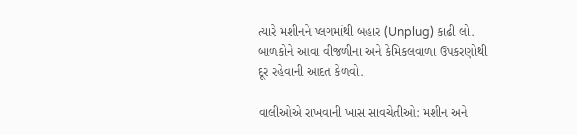ત્યારે મશીનને પ્લગમાંથી બહાર (Unplug) કાઢી લો. બાળકોને આવા વીજળીના અને કેમિકલવાળા ઉપકરણોથી દૂર રહેવાની આદત કેળવો.

વાલીઓએ રાખવાની ખાસ સાવચેતીઓ: મશીન અને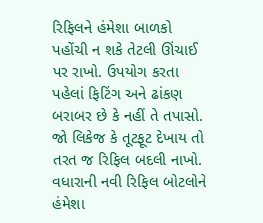રિફિલને હંમેશા બાળકો પહોંચી ન શકે તેટલી ઊંચાઈ પર રાખો. ઉપયોગ કરતા પહેલાં ફિટિંગ અને ઢાંકણ બરાબર છે કે નહીં તે તપાસો. જો લિકેજ કે તૂટફૂટ દેખાય તો તરત જ રિફિલ બદલી નાખો. વધારાની નવી રિફિલ બોટલોને હંમેશા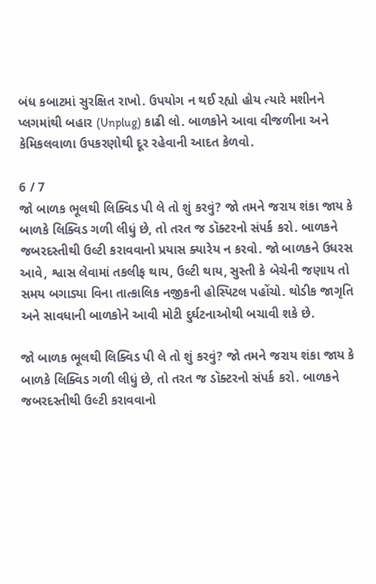બંધ કબાટમાં સુરક્ષિત રાખો. ઉપયોગ ન થઈ રહ્યો હોય ત્યારે મશીનને પ્લગમાંથી બહાર (Unplug) કાઢી લો. બાળકોને આવા વીજળીના અને કેમિકલવાળા ઉપકરણોથી દૂર રહેવાની આદત કેળવો.

6 / 7
જો બાળક ભૂલથી લિક્વિડ પી લે તો શું કરવું? જો તમને જરાય શંકા જાય કે બાળકે લિક્વિડ ગળી લીધું છે, તો તરત જ ડૉક્ટરનો સંપર્ક કરો. બાળકને જબરદસ્તીથી ઉલ્ટી કરાવવાનો પ્રયાસ ક્યારેય ન કરવો. જો બાળકને ઉધરસ આવે, શ્વાસ લેવામાં તકલીફ થાય, ઉલ્ટી થાય, સુસ્તી કે બેચેની જણાય તો સમય બગાડ્યા વિના તાત્કાલિક નજીકની હોસ્પિટલ પહોંચો. થોડીક જાગૃતિ અને સાવધાની બાળકોને આવી મોટી દુર્ઘટનાઓથી બચાવી શકે છે.

જો બાળક ભૂલથી લિક્વિડ પી લે તો શું કરવું? જો તમને જરાય શંકા જાય કે બાળકે લિક્વિડ ગળી લીધું છે, તો તરત જ ડૉક્ટરનો સંપર્ક કરો. બાળકને જબરદસ્તીથી ઉલ્ટી કરાવવાનો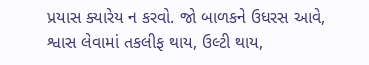પ્રયાસ ક્યારેય ન કરવો. જો બાળકને ઉધરસ આવે, શ્વાસ લેવામાં તકલીફ થાય, ઉલ્ટી થાય,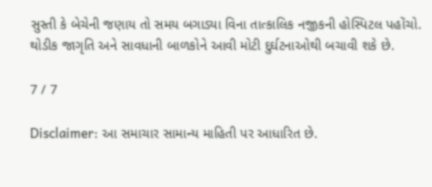સુસ્તી કે બેચેની જણાય તો સમય બગાડ્યા વિના તાત્કાલિક નજીકની હોસ્પિટલ પહોંચો. થોડીક જાગૃતિ અને સાવધાની બાળકોને આવી મોટી દુર્ઘટનાઓથી બચાવી શકે છે.

7 / 7

Disclaimer: આ સમાચાર સામાન્ય માહિતી પર આધારિત છે.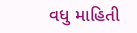વધુ માહિતી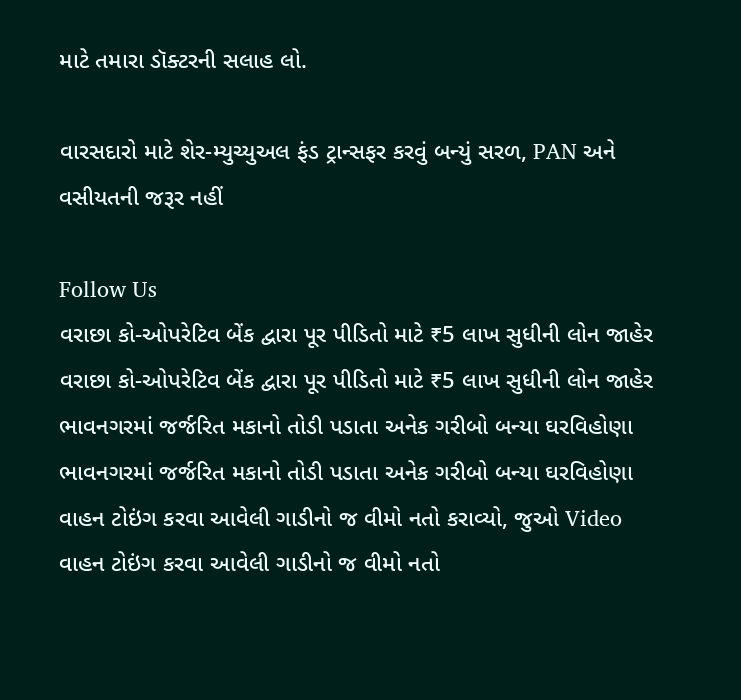માટે તમારા ડૉક્ટરની સલાહ લો.

વારસદારો માટે શેર-મ્યુચ્યુઅલ ફંડ ટ્રાન્સફર કરવું બન્યું સરળ, PAN અને વસીયતની જરૂર નહીં

Follow Us
વરાછા કો-ઓપરેટિવ બેંક દ્વારા પૂર પીડિતો માટે ₹5 લાખ સુધીની લોન જાહેર
વરાછા કો-ઓપરેટિવ બેંક દ્વારા પૂર પીડિતો માટે ₹5 લાખ સુધીની લોન જાહેર
ભાવનગરમાં જર્જરિત મકાનો તોડી પડાતા અનેક ગરીબો બન્યા ઘરવિહોણા
ભાવનગરમાં જર્જરિત મકાનો તોડી પડાતા અનેક ગરીબો બન્યા ઘરવિહોણા
વાહન ટોઇંગ કરવા આવેલી ગાડીનો જ વીમો નતો કરાવ્યો, જુઓ Video
વાહન ટોઇંગ કરવા આવેલી ગાડીનો જ વીમો નતો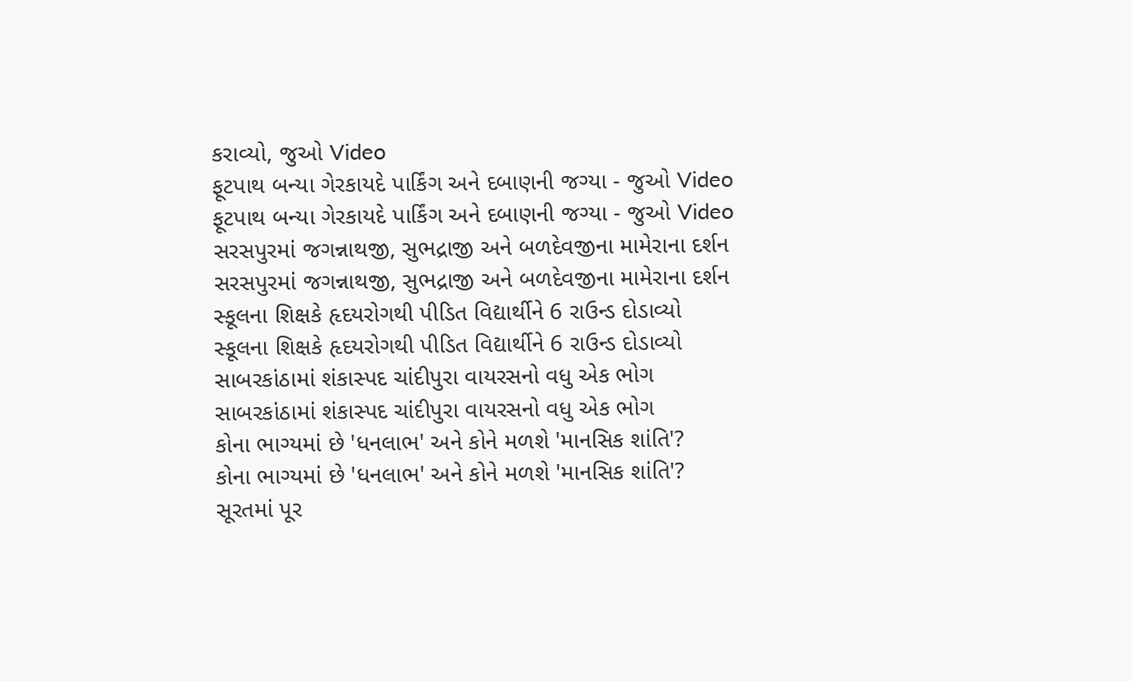કરાવ્યો, જુઓ Video
ફૂટપાથ બન્યા ગેરકાયદે પાર્કિંગ અને દબાણની જગ્યા - જુઓ Video
ફૂટપાથ બન્યા ગેરકાયદે પાર્કિંગ અને દબાણની જગ્યા - જુઓ Video
સરસપુરમાં જગન્નાથજી, સુભદ્રાજી અને બળદેવજીના મામેરાના દર્શન
સરસપુરમાં જગન્નાથજી, સુભદ્રાજી અને બળદેવજીના મામેરાના દર્શન
સ્કૂલના શિક્ષકે હૃદયરોગથી પીડિત વિદ્યાર્થીને 6 રાઉન્ડ દોડાવ્યો
સ્કૂલના શિક્ષકે હૃદયરોગથી પીડિત વિદ્યાર્થીને 6 રાઉન્ડ દોડાવ્યો
સાબરકાંઠામાં શંકાસ્પદ ચાંદીપુરા વાયરસનો વધુ એક ભોગ
સાબરકાંઠામાં શંકાસ્પદ ચાંદીપુરા વાયરસનો વધુ એક ભોગ
કોના ભાગ્યમાં છે 'ધનલાભ' અને કોને મળશે 'માનસિક શાંતિ'?
કોના ભાગ્યમાં છે 'ધનલાભ' અને કોને મળશે 'માનસિક શાંતિ'?
સૂરતમાં પૂર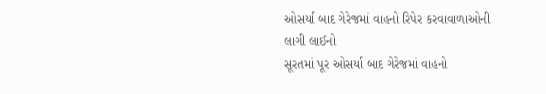ઓસર્યા બાદ ગેરેજમાં વાહનો રિપેર કરવાવાળાઓની લાગી લાઈનો
સૂરતમાં પૂર ઓસર્યા બાદ ગેરેજમાં વાહનો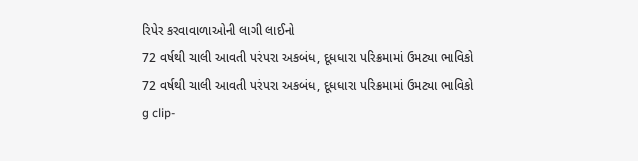રિપેર કરવાવાળાઓની લાગી લાઈનો
72 વર્ષથી ચાલી આવતી પરંપરા અકબંધ, દૂધધારા પરિક્રમામાં ઉમટ્યા ભાવિકો
72 વર્ષથી ચાલી આવતી પરંપરા અકબંધ, દૂધધારા પરિક્રમામાં ઉમટ્યા ભાવિકો
g clip-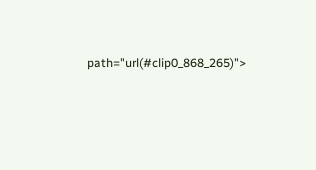path="url(#clip0_868_265)">